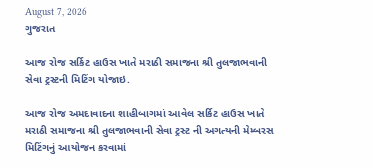August 7, 2026
ગુજરાત

આજ રોજ સર્કિટ હાઉસ ખાતે મરાઠી સમાજના શ્રી તુલજાભવાની સેવા ટ્રસ્ટની મિટિંગ યોજાઇ.

આજ રોજ અમદાવાદના શાહીબાગમાં આવેલ સર્કિટ હાઉસ ખાતે મરાઠી સમાજના શ્રી તુલજાભવાની સેવા ટ્રસ્ટ ની અગત્યની મેમ્બરસ મિટિંગનું આયોજન કરવામાં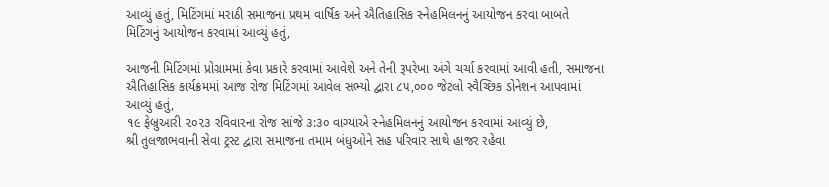આવ્યું હતું, મિટિંગમાં મરાઠી સમાજના પ્રથમ વાર્ષિક અને ઐતિહાસિક સ્નેહમિલનનું આયોજન કરવા બાબતે મિટિંગનું આયોજન કરવામાં આવ્યું હતું,

આજની મિટિંગમાં પ્રોગ્રામમાં કેવા પ્રકારે કરવામાં આવેશે અને તેની રૂપરેખા અંગે ચર્ચા કરવામાં આવી હતી, સમાજના ઐતિહાસિક કાર્યક્રમમાં આજ રોજ મિટિંગમાં આવેલ સભ્યો દ્વારા ૮૫,૦૦૦ જેટલો સ્વૈચ્છિક ડોનેશન આપવામાં આવ્યું હતું,
૧૯ ફેબ્રુઆરી ૨૦૨૩ રવિવારના રોજ સાંજે ૩:૩૦ વાગ્યાએ સ્નેહમિલનનું આયોજન કરવામાં આવ્યું છે,
શ્રી તુલજાભવાની સેવા ટ્રસ્ટ દ્વારા સમાજના તમામ બંધુઓને સહ પરિવાર સાથે હાજર રહેવા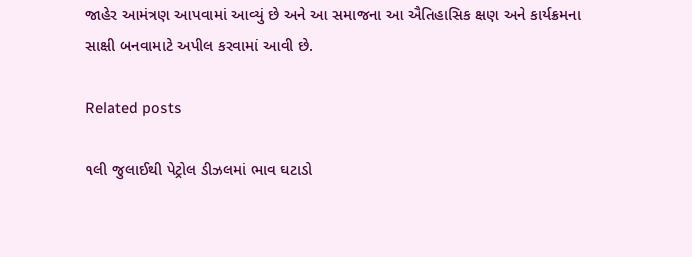જાહેર આમંત્રણ આપવામાં આવ્યું છે અને આ સમાજના આ ઐતિહાસિક ક્ષણ અને કાર્યક્રમના સાક્ષી બનવામાટે અપીલ કરવામાં આવી છે.

Related posts

૧લી જુલાઈથી પેટ્રોલ ડીઝલમાં ભાવ ઘટાડો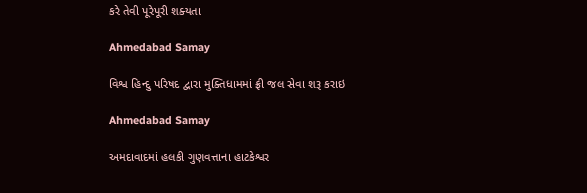કરે તેવી પૂરેપૂરી શક્‍યતા

Ahmedabad Samay

વિશ્વ હિન્દુ પરિષદ દ્વારા મુક્તિધામમાં ફ્રી જલ સેવા શરૂ કરાઇ

Ahmedabad Samay

અમદાવાદમાં હલકી ગુણવત્તાના હાટકેશ્વર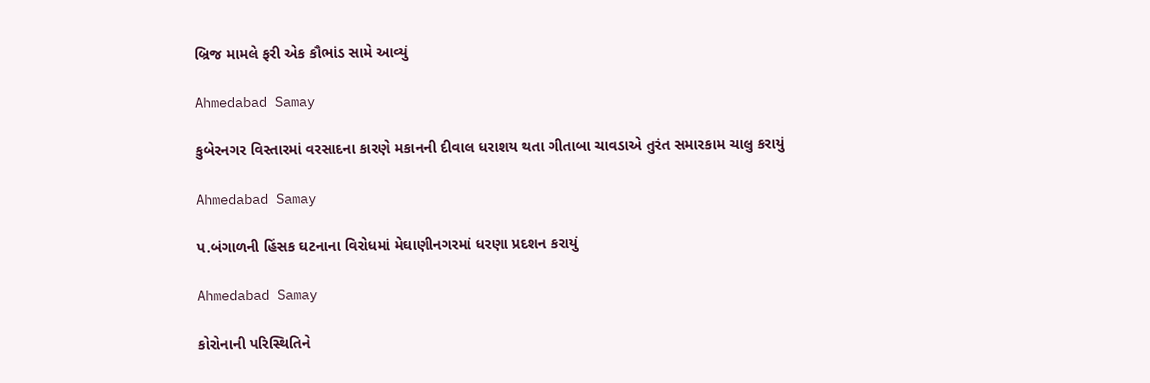બ્રિજ મામલે ફરી એક કૌભાંડ સામે આવ્યું

Ahmedabad Samay

કુબેરનગર વિસ્તારમાં વરસાદના કારણે મકાનની દીવાલ ધરાશય થતા ગીતાબા ચાવડાએ તુરંત સમારકામ ચાલુ કરાયું

Ahmedabad Samay

પ.બંગાળની હિંસક ઘટનાના વિરોધમાં મેઘાણીનગરમાં ધરણા પ્રદશન કરાયું

Ahmedabad Samay

કોરોનાની પરિસ્થિતિને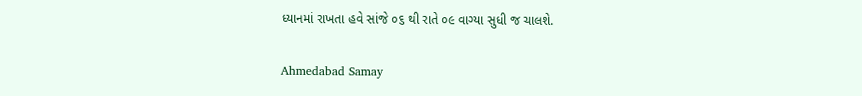ધ્યાનમાં રાખતા હવે સાંજે ૦૬ થી રાતે ૦૯ વાગ્યા સુધી જ ચાલશે.

Ahmedabad Samay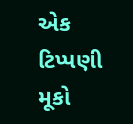એક ટિપ્પણી મૂકો